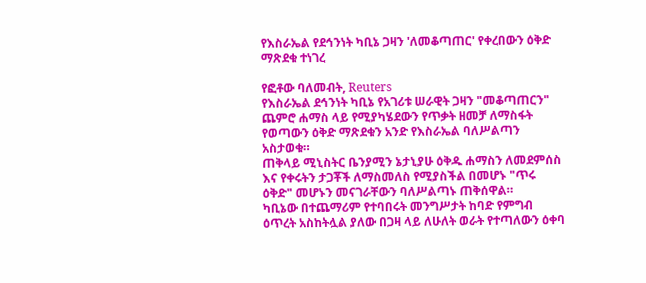የእስራኤል የደኅንነት ካቢኔ ጋዛን 'ለመቆጣጠር' የቀረበውን ዕቅድ ማጽደቁ ተነገረ

የፎቶው ባለመብት, Reuters
የእስራኤል ደኅንነት ካቢኔ የአገሪቱ ሠራዊት ጋዛን "መቆጣጠርን" ጨምሮ ሐማስ ላይ የሚያካሄደውን የጥቃት ዘመቻ ለማስፋት የወጣውን ዕቅድ ማጽደቁን አንድ የእስራኤል ባለሥልጣን አስታወቁ።
ጠቅላይ ሚኒስትር ቤንያሚን ኔታኒያሁ ዕቅዱ ሐማስን ለመደምሰስ እና የቀሩትን ታጋቾች ለማስመለስ የሚያስችል በመሆኑ "ጥሩ ዕቅድ" መሆኑን መናገራቸውን ባለሥልጣኑ ጠቅሰዋል።
ካቢኔው በተጨማሪም የተባበሩት መንግሥታት ከባድ የምግብ ዕጥረት አስከትሏል ያለው በጋዛ ላይ ለሁለት ወራት የተጣለውን ዕቀባ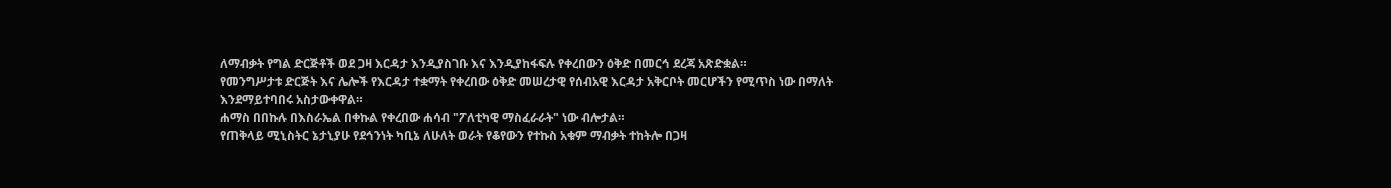ለማብቃት የግል ድርጅቶች ወደ ጋዛ እርዳታ እንዲያስገቡ እና እንዲያከፋፍሉ የቀረበውን ዕቅድ በመርኅ ደረጃ አጽድቋል።
የመንግሥታቱ ድርጅት እና ሌሎች የእርዳታ ተቋማት የቀረበው ዕቅድ መሠረታዊ የሰብአዊ እርዳታ አቅርቦት መርሆችን የሚጥስ ነው በማለት እንደማይተባበሩ አስታውቀዋል።
ሐማስ በበኩሉ በእስራኤል በቀኩል የቀረበው ሐሳብ "ፖለቲካዊ ማስፈራራት" ነው ብሎታል።
የጠቅላይ ሚኒስትር ኔታኒያሁ የደኅንነት ካቢኔ ለሁለት ወራት የቆየውን የተኩስ አቁም ማብቃት ተከትሎ በጋዛ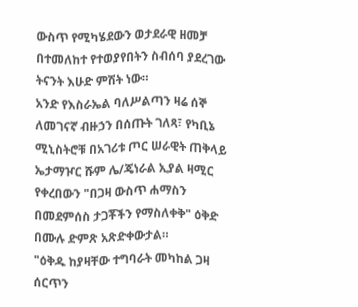ውስጥ የሚካሄደውን ወታደራዊ ዘመቻ በተመለከተ የተወያየበትን ስብሰባ ያደረገው ትናንት እሁድ ምሽት ነው።
አንድ የእስራኤል ባለሥልጣን ዛሬ ሰኞ ለመገናኛ ብዙኃን በሰጡት ገለጻ፣ የካቢኔ ሚኒስትሮቹ በአገሪቱ ጦር ሠራዊት ጠቅላይ ኤታማዦር ሹም ሌ/ጄነራል ኢያል ዛሚር የቀረበውን "በጋዛ ውስጥ ሐማስን በመደምሰስ ታጋቾችን የማስለቀቅ" ዕቅድ በሙሉ ድምጽ አጽድቀውታል።
"ዕቅዱ ከያዛቸው ተግባራት መካከል ጋዛ ሰርጥን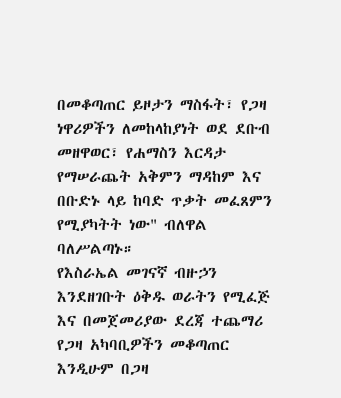በመቆጣጠር ይዞታን ማስፋት፣ የጋዛ ነዋሪዎችን ለመከላከያነት ወደ ደቡብ መዘዋወር፣ የሐማስን እርዳታ የማሠራጨት አቅምን ማዳከም እና በቡድኑ ላይ ከባድ ጥቃት መፈጸምን የሚያካትት ነው" ብለዋል ባለሥልጣኑ።
የእስራኤል መገናኛ ብዙኃን እንደዘገቡት ዕቅዱ ወራትን የሚፈጅ እና በመጀመሪያው ደረጃ ተጨማሪ የጋዛ አካባቢዎችን መቆጣጠር እንዲሁም በጋዛ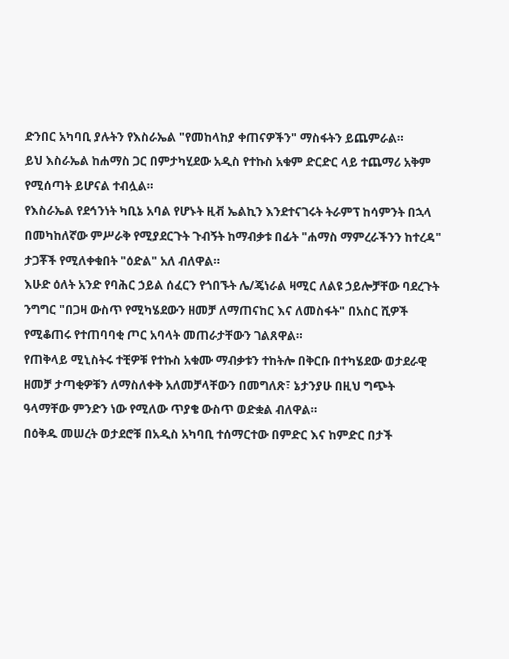ድንበር አካባቢ ያሉትን የእስራኤል "የመከላከያ ቀጠናዎችን" ማስፋትን ይጨምራል።
ይህ እስራኤል ከሐማስ ጋር በምታካሂደው አዲስ የተኩስ አቁም ድርድር ላይ ተጨማሪ አቅም የሚሰጣት ይሆናል ተብሏል።
የእስራኤል የደኅንነት ካቢኔ አባል የሆኑት ዚቭ ኤልኪን እንደተናገሩት ትራምፕ ከሳምንት በኋላ በመካከለኛው ምሥራቅ የሚያደርጉት ጉብኝት ከማብቃቱ በፊት "ሐማስ ማምረራችንን ከተረዳ" ታጋቾች የሚለቀቁበት "ዕድል" አለ ብለዋል።
እሁድ ዕለት አንድ የባሕር ኃይል ሰፈርን የጎበኙት ሌ/ጄነራል ዛሚር ለልዩ ኃይሎቻቸው ባደረጉት ንግግር "በጋዛ ውስጥ የሚካሄደውን ዘመቻ ለማጠናከር እና ለመስፋት" በአስር ሺዎች የሚቆጠሩ የተጠባባቂ ጦር አባላት መጠራታቸውን ገልጸዋል።
የጠቅላይ ሚኒስትሩ ተቺዎቹ የተኩስ አቁሙ ማብቃቱን ተከትሎ በቅርቡ በተካሄደው ወታደራዊ ዘመቻ ታጣቂዎቹን ለማስለቀቅ አለመቻላቸውን በመግለጽ፣ ኔታንያሁ በዚህ ግጭት ዓላማቸው ምንድን ነው የሚለው ጥያቄ ውስጥ ወድቋል ብለዋል።
በዕቅዱ መሠረት ወታደሮቹ በአዲስ አካባቢ ተሰማርተው በምድር እና ከምድር በታች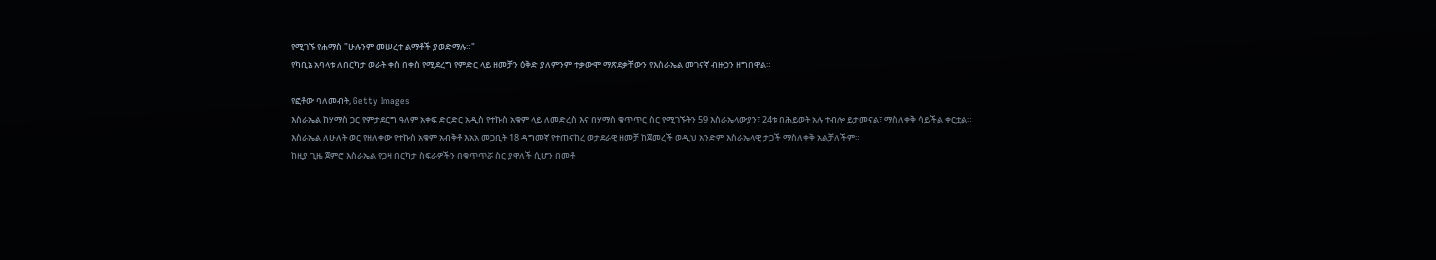የሚገኙ የሐማስ "ሁሉንም መሠረተ ልማቶች ያወድማሉ።"
የካቢኔ አባላቱ ለበርካታ ወራት ቀስ በቀስ የሚደረግ የምድር ላይ ዘመቻን ዕቅድ ያለምንም ተቃውሞ ማጽደቃቸውን የእስራኤል መገናኛ ብዙኃን ዘግበዋል።

የፎቶው ባለመብት, Getty Images
እስራኤል ከሃማስ ጋር የምታደርግ ዓለም አቀፍ ድርድር አዲስ የተኩስ አቁም ላይ ለመድረስ እና በሃማስ ቁጥጥር ስር የሚገኙትን 59 እስራኤላውያን፣ 24ቱ በሕይወት አሉ ተብሎ ይታመናል፣ ማስለቀቅ ሳይችል ቀርቷል።
እስራኤል ለሁለት ወር የዘለቀው የተኩስ አቁም አብቅቶ እአአ መጋቢት 18 ዳግመኛ የተጠናከረ ወታደራዊ ዘመቻ ከጀመረች ወዲህ አንድም እስራኤላዊ ታጋች ማስለቀቅ አልቻለችም።
ከዚያ ጊዜ ጀምሮ እስራኤል የጋዛ በርካታ ስፍራዎችን በቁጥጥሯ ስር ያዋለች ሲሆን በመቶ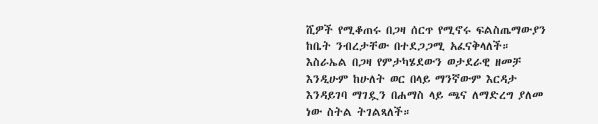ሺዎች የሚቆጠሩ በጋዛ ሰርጥ የሚኖሩ ፍልስጤማውያን ከቤት ንብረታቸው በተደጋጋሚ አፈናቅላለች።
እስራኤል በጋዛ የምታካሄደውን ወታደራዊ ዘመቻ እንዲሁም ከሁለት ወር በላይ ማንኛውም እርዳታ እንዳይገባ ማገዷን በሐማስ ላይ ጫና ለማድረግ ያለመ ነው ስትል ትገልጻለች።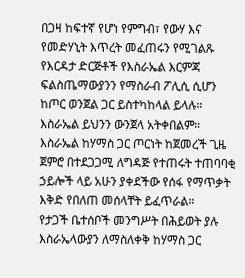በጋዛ ከፍተኛ የሆነ የምግብ፣ የውሃ እና የመድሃኒት እጥረት መፈጠሩን የሚገልጹ የእርዳታ ድርጅቶች የእስራኤል እርምጃ ፍልስጤማውያንን የማስራብ ፖሊሲ ሲሆን ከጦር ወንጀል ጋር ይስተካከላል ይላሉ።
እስራኤል ይህንን ውንጀላ አትቀበልም።
እስራኤል ከሃማስ ጋር ጦርነት ከጀመረች ጊዜ ጀምሮ በተደጋጋሚ ለግዳጅ የተጠሩት ተጠባባቂ ኃይሎች ላይ አሁን ያቀደችው የሰፋ የማጥቃት እቅድ የበለጠ መሰላቸት ይፈጥራል።
የታጋች ቤተሰቦች መንግሥት በሕይወት ያሉ እስራኤላውያን ለማስለቀቅ ከሃማስ ጋር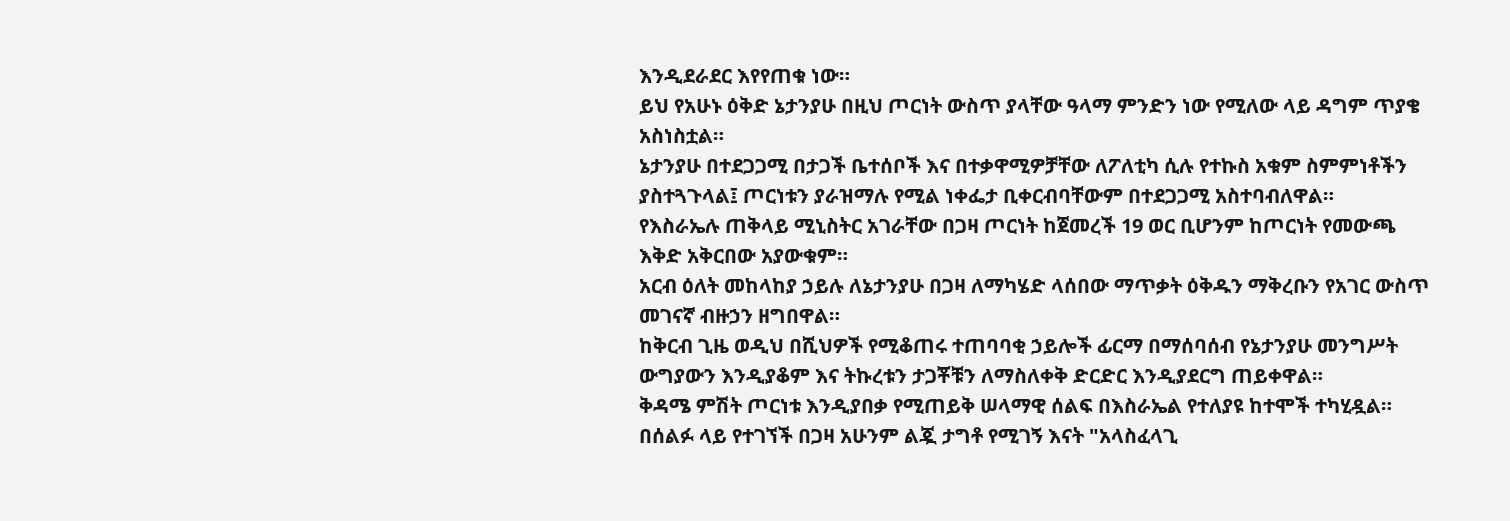እንዲደራደር እየየጠቁ ነው።
ይህ የአሁኑ ዕቅድ ኔታንያሁ በዚህ ጦርነት ውስጥ ያላቸው ዓላማ ምንድን ነው የሚለው ላይ ዳግም ጥያቄ አስነስቷል።
ኔታንያሁ በተደጋጋሚ በታጋች ቤተሰቦች እና በተቃዋሚዎቻቸው ለፖለቲካ ሲሉ የተኩስ አቁም ስምምነቶችን ያስተጓጉላል፤ ጦርነቱን ያራዝማሉ የሚል ነቀፌታ ቢቀርብባቸውም በተደጋጋሚ አስተባብለዋል።
የእስራኤሉ ጠቅላይ ሚኒስትር አገራቸው በጋዛ ጦርነት ከጀመረች 19 ወር ቢሆንም ከጦርነት የመውጫ እቅድ አቅርበው አያውቁም።
አርብ ዕለት መከላከያ ኃይሉ ለኔታንያሁ በጋዛ ለማካሄድ ላሰበው ማጥቃት ዕቅዱን ማቅረቡን የአገር ውስጥ መገናኛ ብዙኃን ዘግበዋል።
ከቅርብ ጊዜ ወዲህ በሺህዎች የሚቆጠሩ ተጠባባቂ ኃይሎች ፊርማ በማሰባሰብ የኔታንያሁ መንግሥት ውግያውን እንዲያቆም እና ትኩረቱን ታጋቾቹን ለማስለቀቅ ድርድር እንዲያደርግ ጠይቀዋል።
ቅዳሜ ምሽት ጦርነቱ እንዲያበቃ የሚጠይቅ ሠላማዊ ሰልፍ በእስራኤል የተለያዩ ከተሞች ተካሂዷል።
በሰልፉ ላይ የተገኘች በጋዛ አሁንም ልጇ ታግቶ የሚገኝ እናት "አላስፈላጊ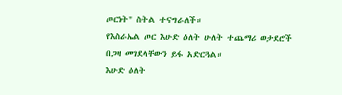ጦርነት" ስትል ተናግራለች።
የእስራኤል ጦር እሁድ ዕለት ሁለት ተጨማሪ ወታደሮች በጋዛ መገደላቸውን ይፋ አድርጓል።
እሁድ ዕለት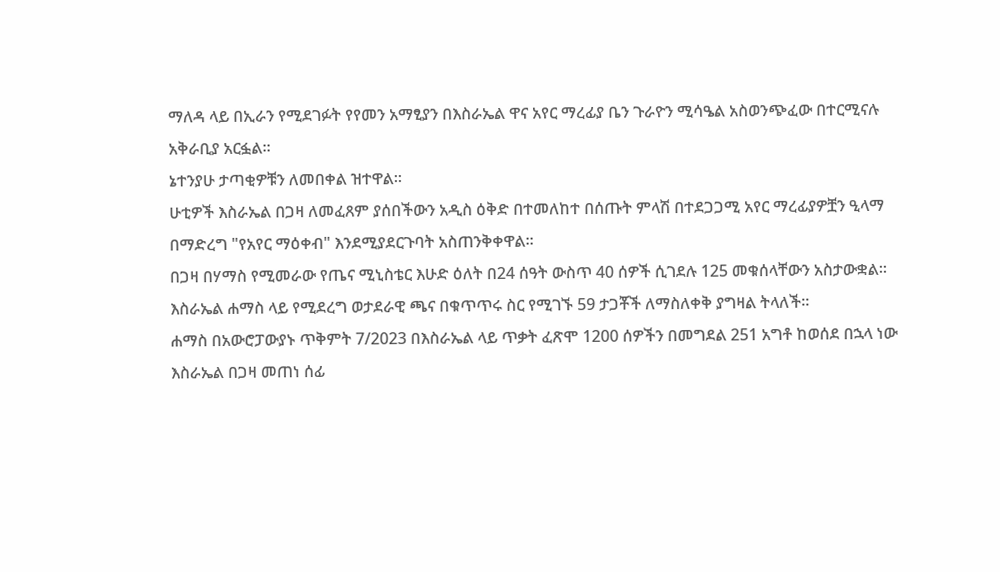ማለዳ ላይ በኢራን የሚደገፉት የየመን አማፂያን በእስራኤል ዋና አየር ማረፊያ ቤን ጉራዮን ሚሳዔል አስወንጭፈው በተርሚናሉ አቅራቢያ አርፏል።
ኔተንያሁ ታጣቂዎቹን ለመበቀል ዝተዋል።
ሁቲዎች እስራኤል በጋዛ ለመፈጸም ያሰበችውን አዲስ ዕቅድ በተመለከተ በሰጡት ምላሽ በተደጋጋሚ አየር ማረፊያዎቿን ዒላማ በማድረግ "የአየር ማዕቀብ" እንደሚያደርጉባት አስጠንቅቀዋል።
በጋዛ በሃማስ የሚመራው የጤና ሚኒስቴር እሁድ ዕለት በ24 ሰዓት ውስጥ 40 ሰዎች ሲገደሉ 125 መቁሰላቸውን አስታውቋል።
እስራኤል ሐማስ ላይ የሚደረግ ወታደራዊ ጫና በቁጥጥሩ ስር የሚገኙ 59 ታጋቾች ለማስለቀቅ ያግዛል ትላለች።
ሐማስ በአውሮፓውያኑ ጥቅምት 7/2023 በእስራኤል ላይ ጥቃት ፈጽሞ 1200 ሰዎችን በመግደል 251 አግቶ ከወሰደ በኋላ ነው እስራኤል በጋዛ መጠነ ሰፊ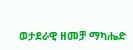ወታደራዊ ዘመቻ ማካሔድ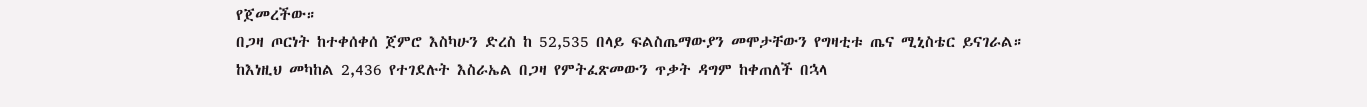የጀመረችው።
በጋዛ ጦርነት ከተቀሰቀሰ ጀምሮ እስካሁን ድረስ ከ 52,535 በላይ ፍልስጤማውያን መሞታቸውን የግዛቲቱ ጤና ሚኒስቴር ይናገራል።
ከእነዚህ መካከል 2,436 የተገደሉት እስራኤል በጋዛ የምትፈጽመውን ጥቃት ዳግም ከቀጠለች በኋላ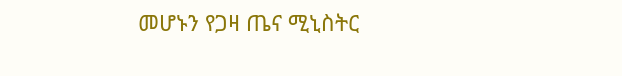መሆኑን የጋዛ ጤና ሚኒስትር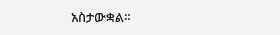አስታውቋል።